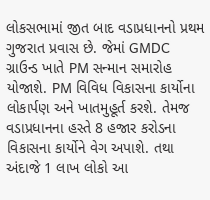લોકસભામાં જીત બાદ વડાપ્રધાનનો પ્રથમ ગુજરાત પ્રવાસ છે. જેમાં GMDC ગ્રાઉન્ડ ખાતે PM સન્માન સમારોહ યોજાશે. PM વિવિધ વિકાસના કાર્યોના લોકાર્પણ અને ખાતમુહૂર્ત કરશે. તેમજ વડાપ્રધાનના હસ્તે 8 હજાર કરોડના વિકાસના કાર્યોને વેગ અપાશે. તથા અંદાજે 1 લાખ લોકો આ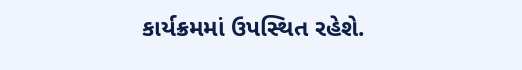કાર્યક્રમમાં ઉપસ્થિત રહેશે.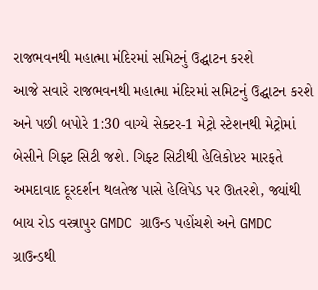રાજભવનથી મહાત્મા મંદિરમાં સમિટનું ઉદ્ઘાટન કરશે
આજે સવારે રાજભવનથી મહાત્મા મંદિરમાં સમિટનું ઉદ્ઘાટન કરશે અને પછી બપોરે 1:30 વાગ્યે સેક્ટર-1 મેટ્રો સ્ટેશનથી મેટ્રોમાં બેસીને ગિફ્ટ સિટી જશે. ગિફ્ટ સિટીથી હેલિકોપ્ટર મારફતે અમદાવાદ દૂરદર્શન થલતેજ પાસે હેલિપેડ પર ઊતરશે, જ્યાંથી બાય રોડ વસ્ત્રાપુર GMDC ગ્રાઉન્ડ પહોંચશે અને GMDC ગ્રાઉન્ડથી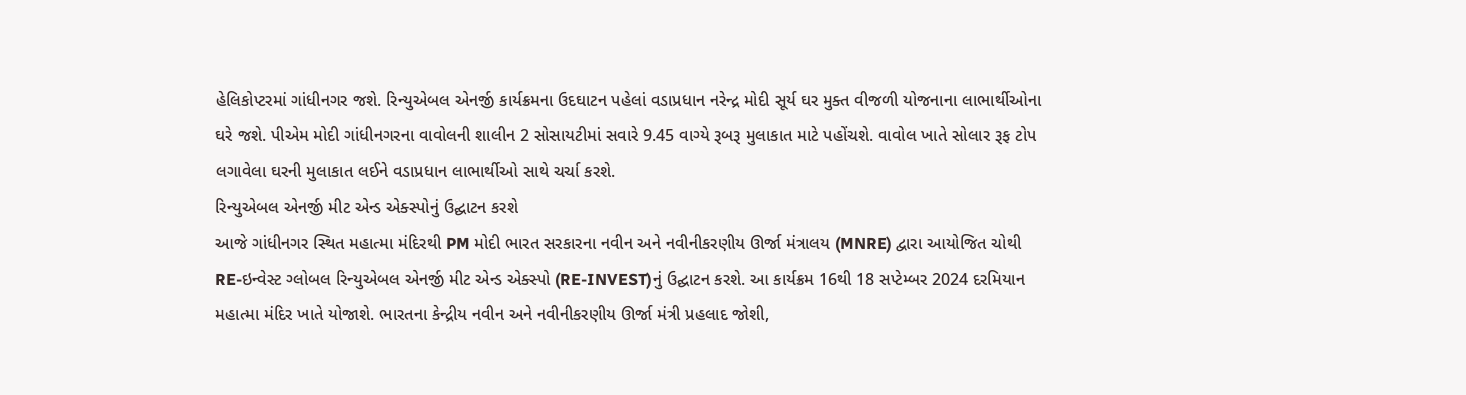હેલિકોપ્ટરમાં ગાંધીનગર જશે. રિન્યુએબલ એનર્જી કાર્યક્રમના ઉદઘાટન પહેલાં વડાપ્રધાન નરેન્દ્ર મોદી સૂર્ય ઘર મુક્ત વીજળી યોજનાના લાભાર્થીઓના ઘરે જશે. પીએમ મોદી ગાંધીનગરના વાવોલની શાલીન 2 સોસાયટીમાં સવારે 9.45 વાગ્યે રૂબરૂ મુલાકાત માટે પહોંચશે. વાવોલ ખાતે સોલાર રૂફ ટોપ લગાવેલા ઘરની મુલાકાત લઈને વડાપ્રધાન લાભાર્થીઓ સાથે ચર્ચા કરશે.
રિન્યુએબલ એનર્જી મીટ એન્ડ એક્સ્પોનું ઉદ્ઘાટન કરશે
આજે ગાંધીનગર સ્થિત મહાત્મા મંદિરથી PM મોદી ભારત સરકારના નવીન અને નવીનીકરણીય ઊર્જા મંત્રાલય (MNRE) દ્વારા આયોજિત ચોથી RE-ઇન્વેસ્ટ ગ્લોબલ રિન્યુએબલ એનર્જી મીટ એન્ડ એક્સ્પો (RE-INVEST)નું ઉદ્ઘાટન કરશે. આ કાર્યક્રમ 16થી 18 સપ્ટેમ્બર 2024 દરમિયાન મહાત્મા મંદિર ખાતે યોજાશે. ભારતના કેન્દ્રીય નવીન અને નવીનીકરણીય ઊર્જા મંત્રી પ્રહલાદ જોશી,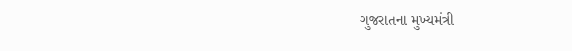ગુજરાતના મુખ્યમંત્રી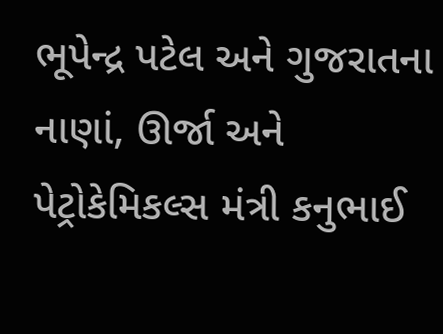ભૂપેન્દ્ર પટેલ અને ગુજરાતના નાણાં, ઊર્જા અને પેટ્રોકેમિકલ્સ મંત્રી કનુભાઈ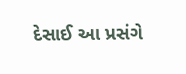દેસાઈ આ પ્રસંગે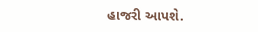હાજરી આપશે.